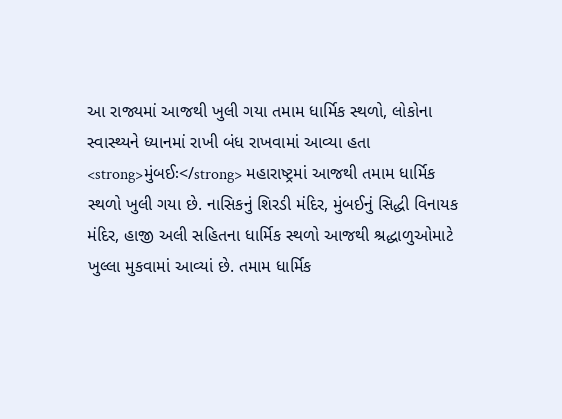આ રાજ્યમાં આજથી ખુલી ગયા તમામ ધાર્મિક સ્થળો, લોકોના સ્વાસ્થ્યને ધ્યાનમાં રાખી બંધ રાખવામાં આવ્યા હતા
<strong>મુંબઈઃ</strong> મહારાષ્ટ્રમાં આજથી તમામ ધાર્મિક સ્થળો ખુલી ગયા છે. નાસિકનું શિરડી મંદિર, મુંબઈનું સિદ્ધી વિનાયક મંદિર, હાજી અલી સહિતના ધાર્મિક સ્થળો આજથી શ્રદ્ધાળુઓમાટે ખુલ્લા મુકવામાં આવ્યાં છે. તમામ ધાર્મિક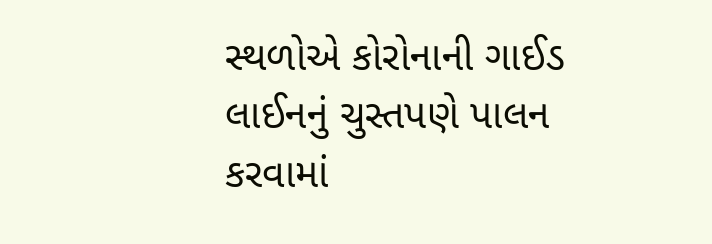સ્થળોએ કોરોનાની ગાઈડ લાઈનનું ચુસ્તપણે પાલન કરવામાં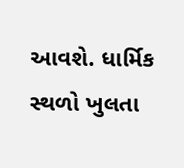આવશે. ધાર્મિક સ્થળો ખુલતા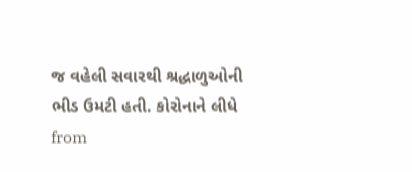જ વહેલી સવારથી શ્રદ્ધાળુઓની ભીડ ઉમટી હતી. કોરોનાને લીધે
from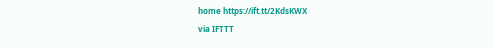home https://ift.tt/2KdsKWX
via IFTTT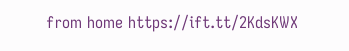from home https://ift.tt/2KdsKWX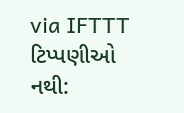via IFTTT
ટિપ્પણીઓ નથી: